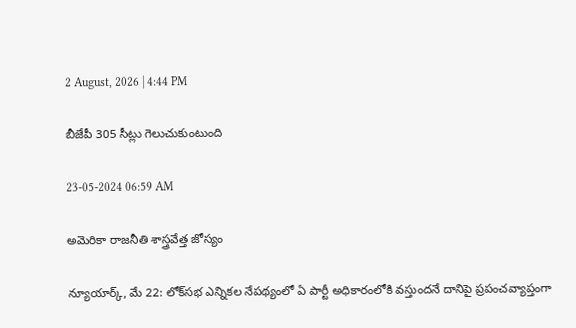2 August, 2026 | 4:44 PM

బీజేపీ 305 సీట్లు గెలుచుకుంటుంది

23-05-2024 06:59 AM

అమెరికా రాజనీతి శాస్త్రవేత్త జోస్యం

న్యూయార్క్, మే 22: లోక్‌సభ ఎన్నికల నేపథ్యంలో ఏ పార్టీ అధికారంలోకి వస్తుందనే దానిపై ప్రపంచవ్యాప్తంగా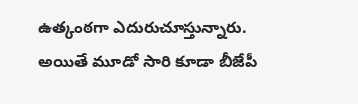ఉత్కంఠగా ఎదురుచూస్తున్నారు. అయితే మూడో సారి కూడా బీజేపీ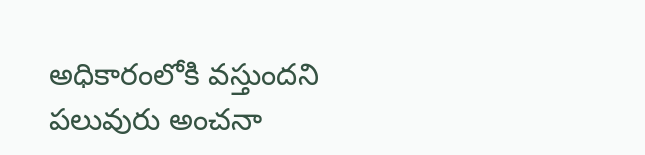అధికారంలోకి వస్తుందని పలువురు అంచనా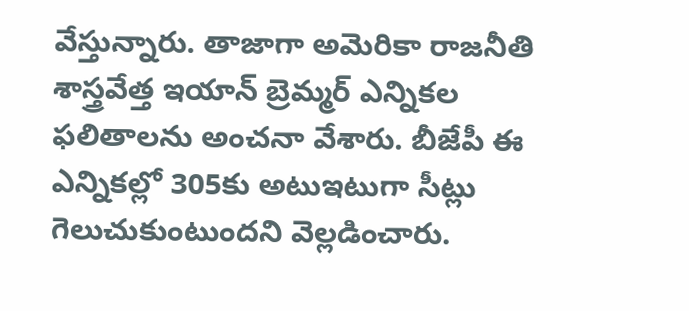వేస్తున్నారు. తాజాగా అమెరికా రాజనీతి శాస్త్రవేత్త ఇయాన్ బ్రెమ్మర్ ఎన్నికల ఫలితాలను అంచనా వేశారు. బీజేపీ ఈ ఎన్నికల్లో 305కు అటుఇటుగా సీట్లు గెలుచుకుంటుందని వెల్లడించారు.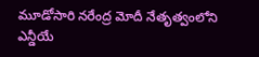మూడోసారి నరేంద్ర మోదీ నేతృత్వంలోని ఎన్డీయే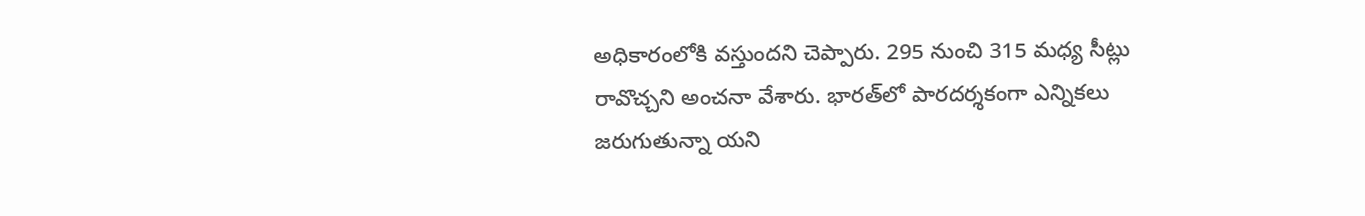అధికారంలోకి వస్తుందని చెప్పారు. 295 నుంచి 315 మధ్య సీట్లు రావొచ్చని అంచనా వేశారు. భారత్‌లో పారదర్శకంగా ఎన్నికలు జరుగుతున్నా యని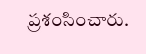ప్రశంసించారు.